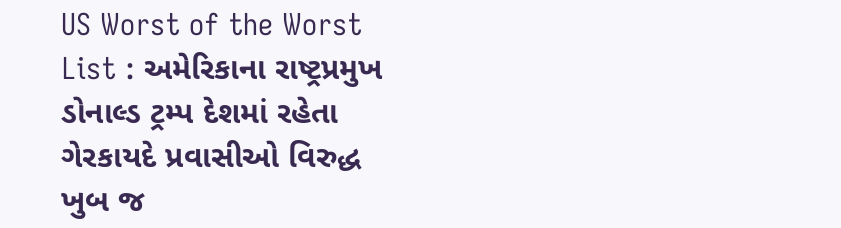US Worst of the Worst List : અમેરિકાના રાષ્ટ્રપ્રમુખ ડોનાલ્ડ ટ્રમ્પ દેશમાં રહેતા ગેરકાયદે પ્રવાસીઓ વિરુદ્ધ ખુબ જ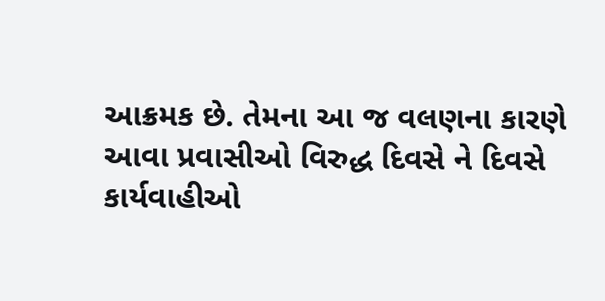આક્રમક છે. તેમના આ જ વલણના કારણે આવા પ્રવાસીઓ વિરુદ્ધ દિવસે ને દિવસે કાર્યવાહીઓ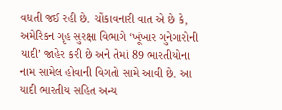વધતી જઈ રહી છે. ચોંકાવનારી વાત એ છે કે, અમેરિકન ગૃહ સુરક્ષા વિભાગે ‘ખૂંખાર ગુનેગારોની યાદી’ જાહેર કરી છે અને તેમાં 89 ભારતીયોના નામ સામેલ હોવાની વિગતો સામે આવી છે. આ યાદી ભારતીય સહિત અન્ય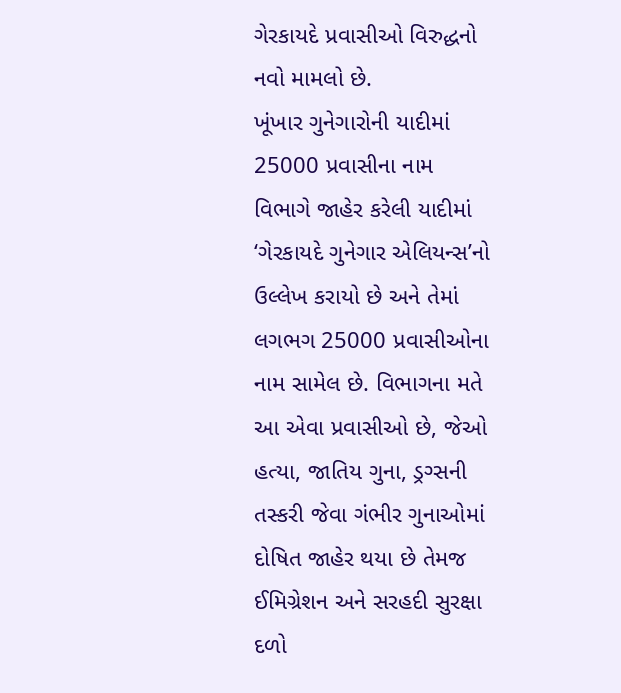ગેરકાયદે પ્રવાસીઓ વિરુદ્ધનો નવો મામલો છે.
ખૂંખાર ગુનેગારોની યાદીમાં 25000 પ્રવાસીના નામ
વિભાગે જાહેર કરેલી યાદીમાં ‘ગેરકાયદે ગુનેગાર એલિયન્સ’નો ઉલ્લેખ કરાયો છે અને તેમાં લગભગ 25000 પ્રવાસીઓના નામ સામેલ છે. વિભાગના મતે આ એવા પ્રવાસીઓ છે, જેઓ હત્યા, જાતિય ગુના, ડ્રગ્સની તસ્કરી જેવા ગંભીર ગુનાઓમાં દોષિત જાહેર થયા છે તેમજ ઈમિગ્રેશન અને સરહદી સુરક્ષા દળો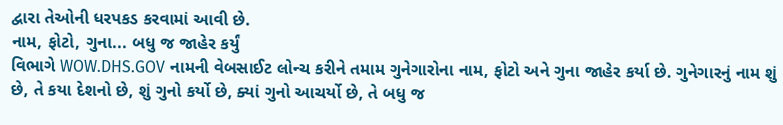દ્વારા તેઓની ધરપકડ કરવામાં આવી છે.
નામ, ફોટો, ગુના... બધુ જ જાહેર કર્યું
વિભાગે WOW.DHS.GOV નામની વેબસાઈટ લોન્ચ કરીને તમામ ગુનેગારોના નામ, ફોટો અને ગુના જાહેર કર્યા છે. ગુનેગારનું નામ શું છે, તે કયા દેશનો છે, શું ગુનો કર્યો છે, ક્યાં ગુનો આચર્યો છે, તે બધુ જ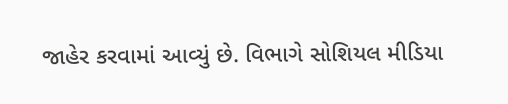જાહેર કરવામાં આવ્યું છે. વિભાગે સોશિયલ મીડિયા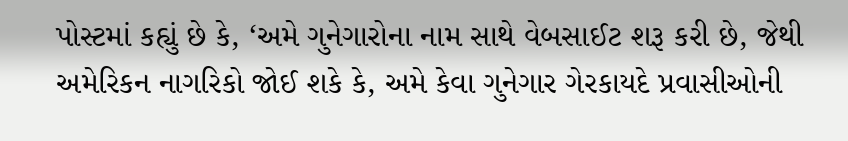પોસ્ટમાં કહ્યું છે કે, ‘અમે ગુનેગારોના નામ સાથે વેબસાઈટ શરૂ કરી છે, જેથી અમેરિકન નાગરિકો જોઈ શકે કે, અમે કેવા ગુનેગાર ગેરકાયદે પ્રવાસીઓની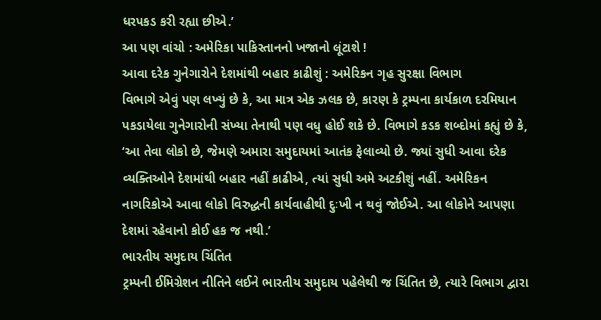ધરપકડ કરી રહ્યા છીએ.’
આ પણ વાંચો : અમેરિકા પાકિસ્તાનનો ખજાનો લૂંટાશે !
આવા દરેક ગુનેગારોને દેશમાંથી બહાર કાઢીશું : અમેરિકન ગૃહ સુરક્ષા વિભાગ
વિભાગે એવું પણ લખ્યું છે કે, આ માત્ર એક ઝલક છે, કારણ કે ટ્રમ્પના કાર્યકાળ દરમિયાન પકડાયેલા ગુનેગારોની સંખ્યા તેનાથી પણ વધુ હોઈ શકે છે. વિભાગે કડક શબ્દોમાં કહ્યું છે કે, ‘આ તેવા લોકો છે, જેમણે અમારા સમુદાયમાં આતંક ફેલાવ્યો છે. જ્યાં સુધી આવા દરેક વ્યક્તિઓને દેશમાંથી બહાર નહીં કાઢીએ, ત્યાં સુધી અમે અટકીશું નહીં. અમેરિકન નાગરિકોએ આવા લોકો વિરુદ્ધની કાર્યવાહીથી દુઃખી ન થવું જોઈએ. આ લોકોને આપણા દેશમાં રહેવાનો કોઈ હક જ નથી.’
ભારતીય સમુદાય ચિંતિત
ટ્રમ્પની ઈમિગ્રેશન નીતિને લઈને ભારતીય સમુદાય પહેલેથી જ ચિંતિત છે, ત્યારે વિભાગ દ્વારા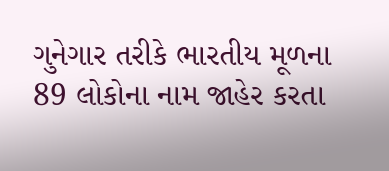ગુનેગાર તરીકે ભારતીય મૂળના 89 લોકોના નામ જાહેર કરતા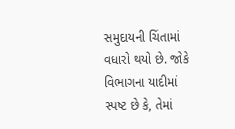સમુદાયની ચિંતામાં વધારો થયો છે. જોકે વિભાગના યાદીમાં સ્પષ્ટ છે કે, તેમાં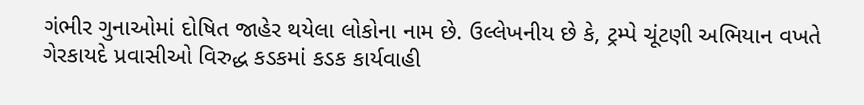ગંભીર ગુનાઓમાં દોષિત જાહેર થયેલા લોકોના નામ છે. ઉલ્લેખનીય છે કે, ટ્રમ્પે ચૂંટણી અભિયાન વખતે ગેરકાયદે પ્રવાસીઓ વિરુદ્ધ કડકમાં કડક કાર્યવાહી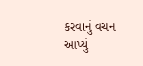કરવાનું વચન આપ્યું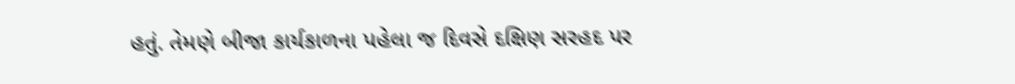હતું. તેમણે બીજા કાર્યકાળના પહેલા જ દિવસે દક્ષિણ સરહદ પર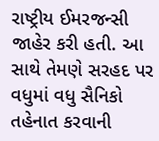રાષ્ટ્રીય ઈમરજન્સી જાહેર કરી હતી. આ સાથે તેમણે સરહદ પર વધુમાં વધુ સૈનિકો તહેનાત કરવાની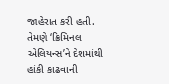જાહેરાત કરી હતી. તેમણે ‘ક્રિમિનલ એલિયન્સ’ને દેશમાંથી હાંકી કાઢવાની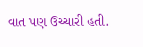વાત પણ ઉચ્ચારી હતી.